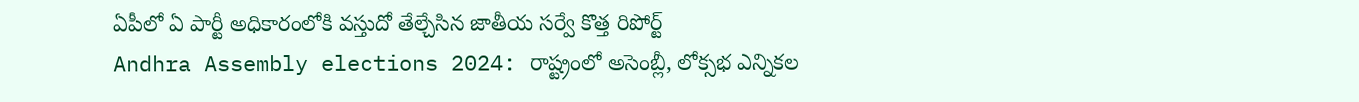ఏపీలో ఏ పార్టీ అధికారంలోకి వస్తుదో తేల్చేసిన జాతీయ సర్వే కొత్త రిపోర్ట్
Andhra Assembly elections 2024: రాష్ట్రంలో అసెంబ్లీ, లోక్సభ ఎన్నికల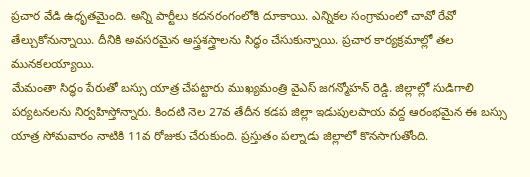ప్రచార వేడి ఉధృతమైంది. అన్ని పార్టీలు కదనరంగంలోకి దూకాయి. ఎన్నికల సంగ్రామంలో చావో రేవో తేల్చుకోనున్నాయి. దీనికి అవసరమైన అస్త్రశస్త్రాలను సిద్ధం చేసుకున్నాయి. ప్రచార కార్యక్రమాల్లో తల మునకలయ్యాయి.
మేమంతా సిద్ధం పేరుతో బస్సు యాత్ర చేపట్టారు ముఖ్యమంత్రి వైఎస్ జగన్మోహన్ రెడ్డి. జిల్లాల్లో సుడిగాలి పర్యటనలను నిర్వహిస్తోన్నారు. కిందటి నెల 27వ తేదీన కడప జిల్లా ఇడుపులపాయ వద్ద ఆరంభమైన ఈ బస్సు యాత్ర సోమవారం నాటికి 11వ రోజుకు చేరుకుంది. ప్రస్తుతం పల్నాడు జిల్లాలో కొనసాగుతోంది.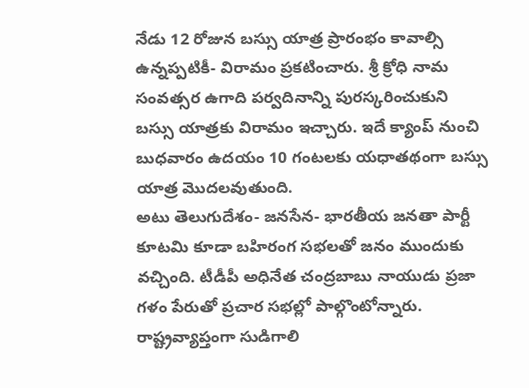నేడు 12 రోజున బస్సు యాత్ర ప్రారంభం కావాల్సి ఉన్నప్పటికీ- విరామం ప్రకటించారు. శ్రీ క్రోధి నామ సంవత్సర ఉగాది పర్వదినాన్ని పురస్కరించుకుని బస్సు యాత్రకు విరామం ఇచ్చారు. ఇదే క్యాంప్ నుంచి బుధవారం ఉదయం 10 గంటలకు యధాతథంగా బస్సు యాత్ర మొదలవుతుంది.
అటు తెలుగుదేశం- జనసేన- భారతీయ జనతా పార్టీ కూటమి కూడా బహిరంగ సభలతో జనం ముందుకు వచ్చింది. టీడీపీ అధినేత చంద్రబాబు నాయుడు ప్రజా గళం పేరుతో ప్రచార సభల్లో పాల్గొంటోన్నారు. రాష్ట్రవ్యాప్తంగా సుడిగాలి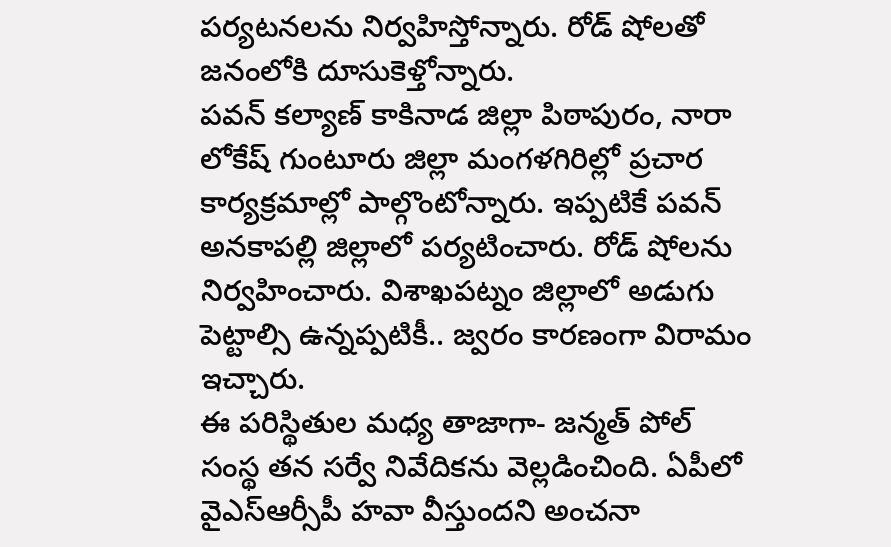పర్యటనలను నిర్వహిస్తోన్నారు. రోడ్ షోలతో జనంలోకి దూసుకెళ్తోన్నారు.
పవన్ కల్యాణ్ కాకినాడ జిల్లా పిఠాపురం, నారా లోకేష్ గుంటూరు జిల్లా మంగళగిరిల్లో ప్రచార కార్యక్రమాల్లో పాల్గొంటోన్నారు. ఇప్పటికే పవన్ అనకాపల్లి జిల్లాలో పర్యటించారు. రోడ్ షోలను నిర్వహించారు. విశాఖపట్నం జిల్లాలో అడుగు పెట్టాల్సి ఉన్నప్పటికీ.. జ్వరం కారణంగా విరామం ఇచ్చారు.
ఈ పరిస్థితుల మధ్య తాజాగా- జన్మత్ పోల్ సంస్థ తన సర్వే నివేదికను వెల్లడించింది. ఏపీలో వైఎస్ఆర్సీపీ హవా వీస్తుందని అంచనా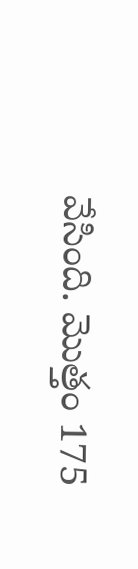వేసింది. మొత్తం 175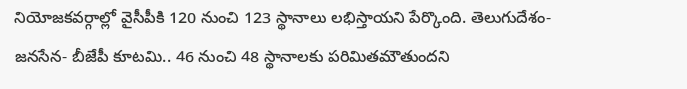నియోజకవర్గాల్లో వైసీపీకి 120 నుంచి 123 స్థానాలు లభిస్తాయని పేర్కొంది. తెలుగుదేశం- జనసేన- బీజేపీ కూటమి.. 46 నుంచి 48 స్థానాలకు పరిమితమౌతుందని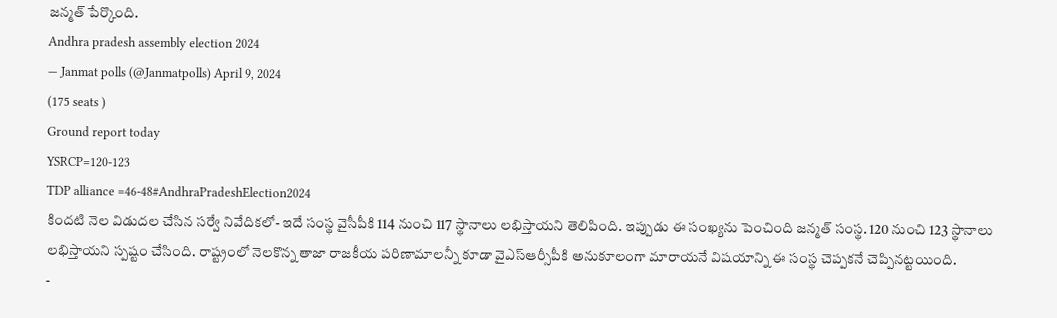జన్మత్ పేర్కొంది.
Andhra pradesh assembly election 2024
— Janmat polls (@Janmatpolls) April 9, 2024
(175 seats )
Ground report today
YSRCP=120-123
TDP alliance =46-48#AndhraPradeshElection2024
కిందటి నెల విడుదల చేసిన సర్వే నివేదికలో- ఇదే సంస్థ వైసీపీకి 114 నుంచి 117 స్థానాలు లభిస్తాయని తెలిపింది. ఇప్పుడు ఈ సంఖ్యను పెంచింది జన్మత్ సంస్థ. 120 నుంచి 123 స్థానాలు లభిస్తాయని స్పష్టం చేసింది. రాష్ట్రంలో నెలకొన్న తాజా రాజకీయ పరిణామాలన్నీ కూడా వైఎస్ఆర్సీపీకి అనుకూలంగా మారాయనే విషయాన్ని ఈ సంస్థ చెప్పకనే చెప్పినట్టయింది.
-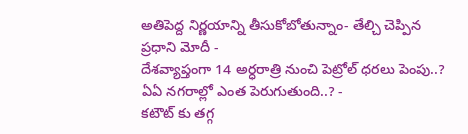అతిపెద్ద నిర్ణయాన్ని తీసుకోబోతున్నాం- తేల్చి చెప్పిన ప్రధాని మోదీ -
దేశవ్యాప్తంగా 14 అర్ధరాత్రి నుంచి పెట్రోల్ ధరలు పెంపు..? ఏఏ నగరాల్లో ఎంత పెరుగుతుంది..? -
కటౌట్ కు తగ్గ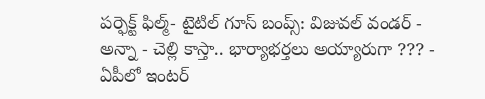పర్ఫెక్ట్ ఫిల్మ్- టైటిల్ గూస్ బంప్స్: విజువల్ వండర్ -
అన్నా - చెల్లి కాస్తా.. భార్యాభర్తలు అయ్యారుగా ??? -
ఏపీలో ఇంటర్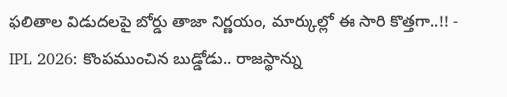ఫలితాల విడుదలపై బోర్డు తాజా నిర్ణయం, మార్కుల్లో ఈ సారి కొత్తగా..!! -
IPL 2026: కొంపముంచిన బుడ్డోడు.. రాజస్థాన్ను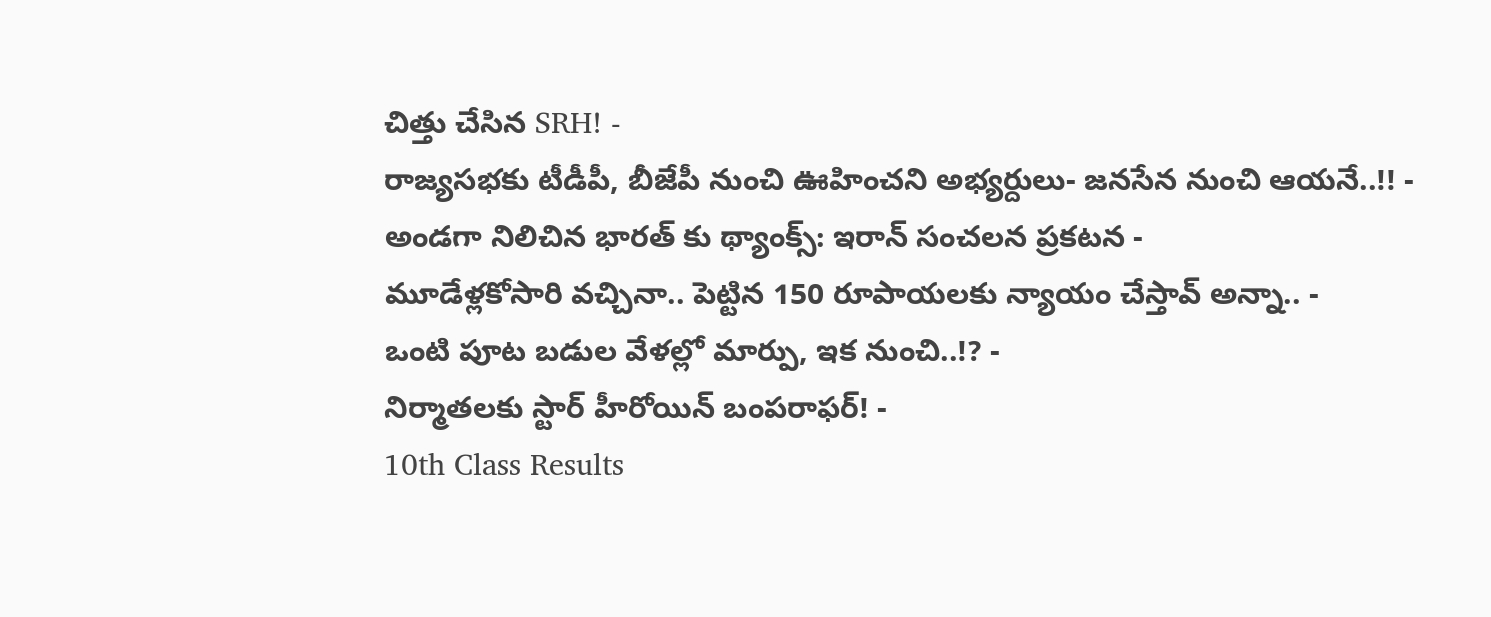చిత్తు చేసిన SRH! -
రాజ్యసభకు టీడీపీ, బీజేపీ నుంచి ఊహించని అభ్యర్దులు- జనసేన నుంచి ఆయనే..!! -
అండగా నిలిచిన భారత్ కు థ్యాంక్స్: ఇరాన్ సంచలన ప్రకటన -
మూడేళ్లకోసారి వచ్చినా.. పెట్టిన 150 రూపాయలకు న్యాయం చేస్తావ్ అన్నా.. -
ఒంటి పూట బడుల వేళల్లో మార్పు, ఇక నుంచి..!? -
నిర్మాతలకు స్టార్ హీరోయిన్ బంపరాఫర్! -
10th Class Results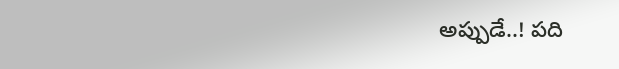అప్పుడే..! పది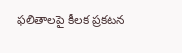ఫలితాలపై కీలక ప్రకటన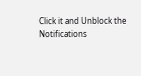Click it and Unblock the Notifications